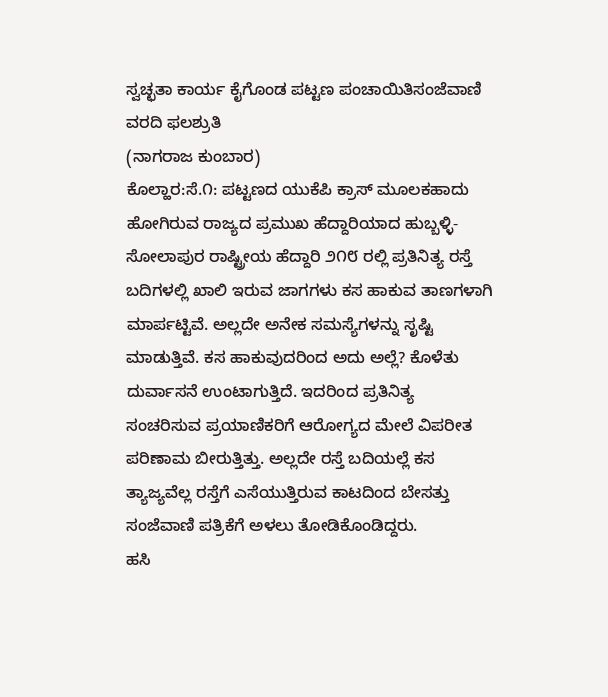ಸ್ವಚ್ಛತಾ ಕಾರ್ಯ ಕೈಗೊಂಡ ಪಟ್ಟಣ ಪಂಚಾಯಿತಿಸಂಜೆವಾಣಿ ವರದಿ ಫಲಶ್ರುತಿ
(ನಾಗರಾಜ ಕುಂಬಾರ)
ಕೊಲ್ಹಾರ:ಸೆ.೧: ಪಟ್ಟಣದ ಯುಕೆಪಿ ಕ್ರಾಸ್ ಮೂಲಕಹಾದು ಹೋಗಿರುವ ರಾಜ್ಯದ ಪ್ರಮುಖ ಹೆದ್ದಾರಿಯಾದ ಹುಬ್ಬಳ್ಳಿ-ಸೋಲಾಪುರ ರಾಷ್ಟ್ರೀಯ ಹೆದ್ದಾರಿ ೨೧೮ ರಲ್ಲಿ ಪ್ರತಿನಿತ್ಯ ರಸ್ತೆ ಬದಿಗಳಲ್ಲಿ ಖಾಲಿ ಇರುವ ಜಾಗಗಳು ಕಸ ಹಾಕುವ ತಾಣಗಳಾಗಿ ಮಾರ್ಪಟ್ಟಿವೆ. ಅಲ್ಲದೇ ಅನೇಕ ಸಮಸ್ಯೆಗಳನ್ನು ಸೃಷ್ಟಿ ಮಾಡುತ್ತಿವೆ. ಕಸ ಹಾಕುವುದರಿಂದ ಅದು ಅಲ್ಲೆ? ಕೊಳೆತು ದುರ್ವಾಸನೆ ಉಂಟಾಗುತ್ತಿದೆ. ಇದರಿಂದ ಪ್ರತಿನಿತ್ಯ ಸಂಚರಿಸುವ ಪ್ರಯಾಣಿಕರಿಗೆ ಆರೋಗ್ಯದ ಮೇಲೆ ವಿಪರೀತ ಪರಿಣಾಮ ಬೀರುತ್ತಿತ್ತು. ಅಲ್ಲದೇ ರಸ್ತೆ ಬದಿಯಲ್ಲೆ ಕಸ ತ್ಯಾಜ್ಯವೆಲ್ಲ ರಸ್ತೆಗೆ ಎಸೆಯುತ್ತಿರುವ ಕಾಟದಿಂದ ಬೇಸತ್ತು ಸಂಜೆವಾಣಿ ಪತ್ರಿಕೆಗೆ ಅಳಲು ತೋಡಿಕೊಂಡಿದ್ದರು.
ಹಸಿ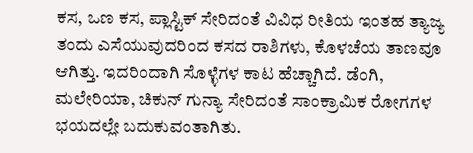ಕಸ, ಒಣ ಕಸ, ಪ್ಲಾಸ್ಟಿಕ್ ಸೇರಿದಂತೆ ವಿವಿಧ ರೀತಿಯ ಇಂತಹ ತ್ಯಾಜ್ಯ ತಂದು ಎಸೆಯುವುದರಿಂದ ಕಸದ ರಾಶಿಗಳು, ಕೊಳಚೆಯ ತಾಣವೂ ಆಗಿತ್ತು. ಇದರಿಂದಾಗಿ ಸೊಳ್ಳೆಗಳ ಕಾಟ ಹೆಚ್ಚಾಗಿದೆ. ಡೆಂಗಿ, ಮಲೇರಿಯಾ, ಚಿಕುನ್ ಗುನ್ಯಾ ಸೇರಿದಂತೆ ಸಾಂಕ್ರಾಮಿಕ ರೋಗಗಳ ಭಯದಲ್ಲೇ ಬದುಕುವಂತಾಗಿತು.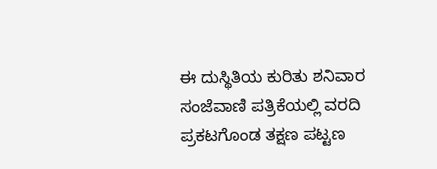ಈ ದುಸ್ಥಿತಿಯ ಕುರಿತು ಶನಿವಾರ ಸಂಜೆವಾಣಿ ಪತ್ರಿಕೆಯಲ್ಲಿ ವರದಿ ಪ್ರಕಟಗೊಂಡ ತಕ್ಷಣ ಪಟ್ಟಣ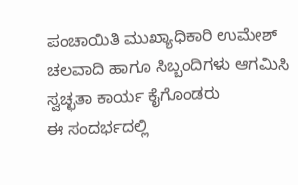ಪಂಚಾಯಿತಿ ಮುಖ್ಯಾಧಿಕಾರಿ ಉಮೇಶ್ ಚಲವಾದಿ ಹಾಗೂ ಸಿಬ್ಬಂದಿಗಳು ಆಗಮಿಸಿ ಸ್ವಚ್ಛತಾ ಕಾರ್ಯ ಕೈಗೊಂಡರು
ಈ ಸಂದರ್ಭದಲ್ಲಿ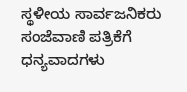ಸ್ಥಳೀಯ ಸಾರ್ವಜನಿಕರು ಸಂಜೆವಾಣಿ ಪತ್ರಿಕೆಗೆ ಧನ್ಯವಾದಗಳು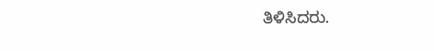ತಿಳಿಸಿದರು.